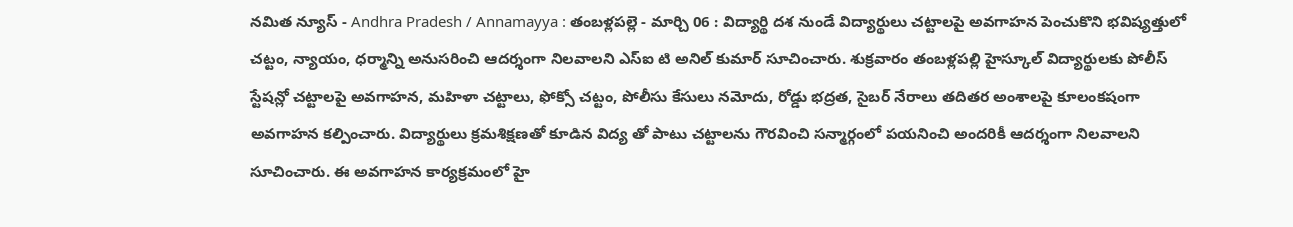నమిత న్యూస్ - Andhra Pradesh / Annamayya : తంబళ్లపల్లె - మార్చి 06 : విద్యార్థి దశ నుండే విద్యార్థులు చట్టాలపై అవగాహన పెంచుకొని భవిష్యత్తులో చట్టం, న్యాయం, ధర్మాన్ని అనుసరించి ఆదర్శంగా నిలవాలని ఎస్ఐ టి అనిల్ కుమార్ సూచించారు. శుక్రవారం తంబళ్లపల్లి హైస్కూల్ విద్యార్థులకు పోలీస్ స్టేషన్లో చట్టాలపై అవగాహన, మహిళా చట్టాలు, ఫోక్సో చట్టం, పోలీసు కేసులు నమోదు, రోడ్డు భద్రత, సైబర్ నేరాలు తదితర అంశాలపై కూలంకషంగా అవగాహన కల్పించారు. విద్యార్థులు క్రమశిక్షణతో కూడిన విద్య తో పాటు చట్టాలను గౌరవించి సన్మార్గంలో పయనించి అందరికీ ఆదర్శంగా నిలవాలని సూచించారు. ఈ అవగాహన కార్యక్రమంలో హై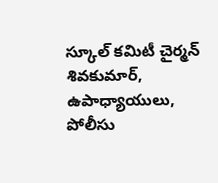స్కూల్ కమిటీ చైర్మన్ శివకుమార్, ఉపాధ్యాయులు, పోలీసు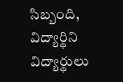సిబ్బంది, విద్యార్థిని విద్యార్థులు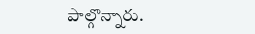పాల్గొన్నారు.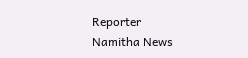Reporter
Namitha News